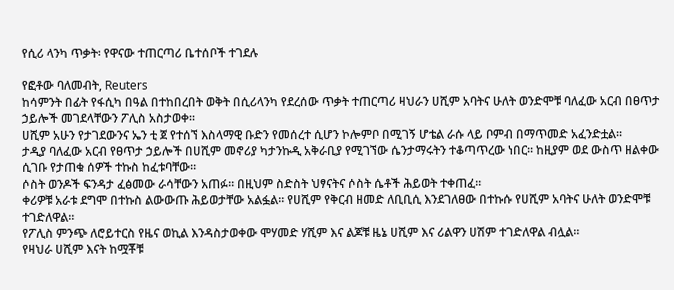የሲሪ ላንካ ጥቃት፡ የዋናው ተጠርጣሪ ቤተሰቦች ተገደሉ

የፎቶው ባለመብት, Reuters
ከሳምንት በፊት የፋሲካ በዓል በተከበረበት ወቅት በሲሪላንካ የደረሰው ጥቃት ተጠርጣሪ ዛህራን ሀሺም አባትና ሁለት ወንድሞቹ ባለፈው አርብ በፀጥታ ኃይሎች መገደላቸውን ፖሊስ አስታወቀ።
ሀሺም አሁን የታገደውንና ኤን ቲ ጀ የተሰኘ እስላማዊ ቡድን የመሰረተ ሲሆን ኮሎምቦ በሚገኝ ሆቴል ራሱ ላይ ቦምብ በማጥመድ አፈንድቷል።
ታዲያ ባለፈው አርብ የፀጥታ ኃይሎች በሀሺም መኖሪያ ካታንኩዲ አቅራቢያ የሚገኘው ሴንታማሩትን ተቆጣጥረው ነበር። ከዚያም ወደ ውስጥ ዘልቀው ሲገቡ የታጠቁ ሰዎች ተኩስ ከፈቱባቸው።
ሶስት ወንዶች ፍንዳታ ፈፅመው ራሳቸውን አጠፉ። በዚህም ስድስት ህፃናትና ሶስት ሴቶች ሕይወት ተቀጠፈ።
ቀሪዎቹ አራቱ ደግሞ በተኩስ ልውውጡ ሕይወታቸው አልፏል። የሀሺም የቅርብ ዘመድ ለቢቢሲ እንደገለፀው በተኩሱ የሀሺም አባትና ሁለት ወንድሞቹ ተገድለዋል።
የፖሊስ ምንጭ ለሮይተርስ የዜና ወኪል እንዳስታወቀው ሞሃመድ ሃሺም እና ልጆቹ ዜኔ ሀሺም እና ሪልዋን ሀሽም ተገድለዋል ብሏል።
የዛህራ ሀሺም እናት ከሟቾቹ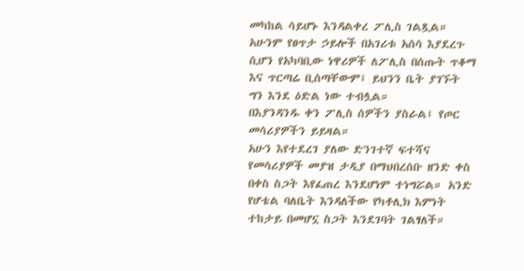መካከል ሳይሆኑ እንዳልቀረ ፖሊስ ገልጿል።
አሁንም የፀጥታ ኃይሎች በአገሪቱ አሰሳ እያደረጉ ሲሆን የአካባቢው ነዋሪዎች ለፖሊስ በሰጡት ጥቆማ እና ጥርጣሬ ቢሰጣቸውም፤ ይህንን ቤት ያገኙት ግን እንደ ዕድል ነው ተብሏል።
በእያንዳንዱ ቀን ፖሊስ ሰዎችን ያስራል፤ የጦር መሳሪያዎችን ይይዛል።
አሁን እየተደረገ ያለው ድንገተኛ ፍተሻና የመሳሪያዎች መያዝ ታዲያ በማህበረሰቡ ዘንድ ቀስ በቀስ ስጋት እየፈጠረ እንደሆነም ተነግሯል። አንድ የሆቴል ባለቤት እንዳለችው የካቶሊክ እምነት ተከታይ በመሆኗ ስጋት እንደገባት ገልፃለች።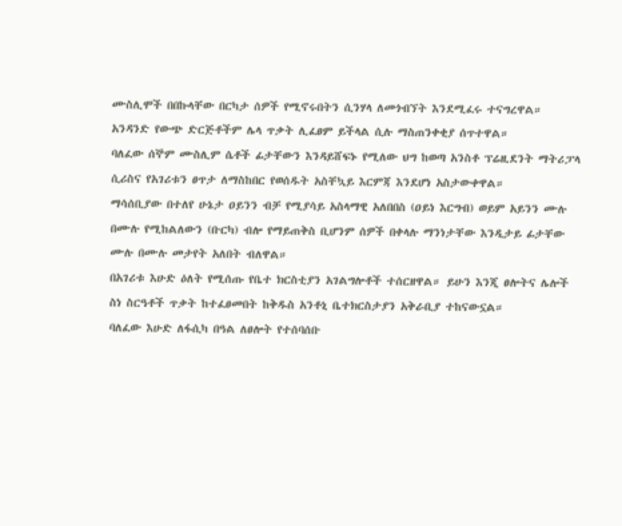ሙስሊሞች በበኩላቸው በርካታ ሰዎች የሚኖሩበትን ሲንሃላ ለመጎብኘት እንደሚፈሩ ተናግረዋል።
አንዳንድ የውጭ ድርጅቶችም ሌላ ጥቃት ሊፈፀም ይችላል ሲሉ ማስጠንቀቂያ ሰጥተዋል።
ባለፈው ሰኞም ሙስሊም ሴቶች ፊታቸውን እንዳይሸፍኑ የሚለው ህግ ከወጣ አንስቶ ፕሬዚደንት ማትሪፓላ ሲሪስና የአገሪቱን ፀጥታ ለማስከበር የወሰዱት አስቸኳይ እርምጃ እንደሆነ አስታውቀዋል።
ማሳሰቢያው በተለየ ሁኔታ ዐይንን ብቻ የሚያሳይ አስላማዊ አለበበስ (ዐይነ እርግብ) ወይም አይንን ሙሉ በሙሉ የሚከልለውን (ቡርካ) ብሎ የማይጠቅስ ቢሆንም ሰዎች በቀላሉ ማንነታቸው እንዲታይ ፊታቸው ሙሉ በሙሉ መታየት አለበት ብለዋል።
በአገሪቱ እሁድ ዕለት የሚሰጡ የቤተ ክርስቲያን አገልግሎቶች ተሰርዘዋል። ይሁን እንጂ ፀሎትና ሌሎች ስነ ስርዓቶች ጥቃት ከተፈፀመበት ከቅዱስ አንቶኒ ቤተክርስታያን አቅራቢያ ተከናውኗል።
ባለፈው እሁድ ለፋሲካ በዓል ለፀሎት የተሰባሰቡ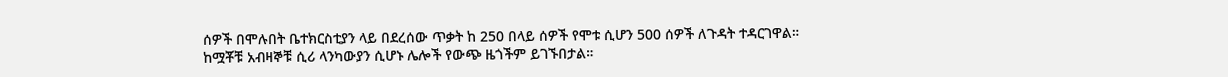ሰዎች በሞሉበት ቤተክርስቲያን ላይ በደረሰው ጥቃት ከ 250 በላይ ሰዎች የሞቱ ሲሆን 500 ሰዎች ለጉዳት ተዳርገዋል።
ከሟቾቹ አብዛኞቹ ሲሪ ላንካውያን ሲሆኑ ሌሎች የውጭ ዜጎችም ይገኙበታል።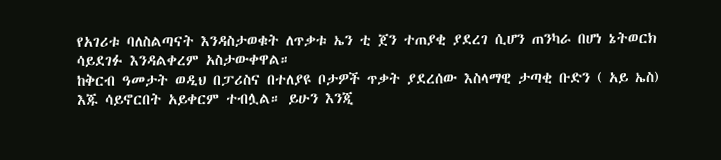የአገሪቱ ባለስልጣናት እንዳስታወቁት ለጥቃቱ ኤን ቲ ጀን ተጠያቂ ያደረገ ሲሆን ጠንካራ በሆነ ኔትወርክ ሳይደገፉ እንዳልቀረም አስታውቀዋል።
ከቅርብ ዓመታት ወዲህ በፓሪስና በተለያዩ ቦታዎች ጥቃት ያደረሰው እስላማዊ ታጣቂ ቡድን ( አይ ኤስ) እጁ ሳይኖርበት አይቀርም ተብሏል። ይሁን እንጂ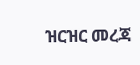ዝርዝር መረጃ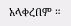አላቀረበም ።